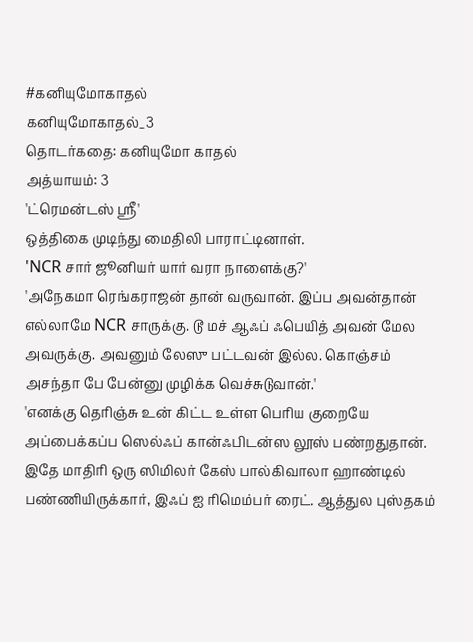#கனியுமோகாதல்
கனியுமோகாதல்_3
தொடர்கதை: கனியுமோ காதல்
அத்யாயம்: 3
'ட்ரெமன்டஸ் ஸ்ரீ'
ஒத்திகை முடிந்து மைதிலி பாராட்டினாள்.
'NCR சார் ஜூனியர் யார் வரா நாளைக்கு?'
'அநேகமா ரெங்கராஜன் தான் வருவான். இப்ப அவன்தான் எல்லாமே NCR சாருக்கு. டூ மச் ஆஃப் ஃபெயித் அவன் மேல அவருக்கு. அவனும் லேஸு பட்டவன் இல்ல. கொஞ்சம் அசந்தா பே பேன்னு முழிக்க வெச்சுடுவான்.'
'எனக்கு தெரிஞ்சு உன் கிட்ட உள்ள பெரிய குறையே அப்பைக்கப்ப ஸெல்ஃப் கான்ஃபிடன்ஸ லூஸ் பண்றதுதான். இதே மாதிரி ஒரு ஸிமிலர் கேஸ் பால்கிவாலா ஹாண்டில் பண்ணியிருக்கார், இஃப் ஐ ரிமெம்பர் ரைட். ஆத்துல புஸ்தகம்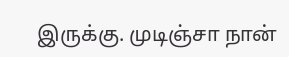இருக்கு. முடிஞ்சா நான்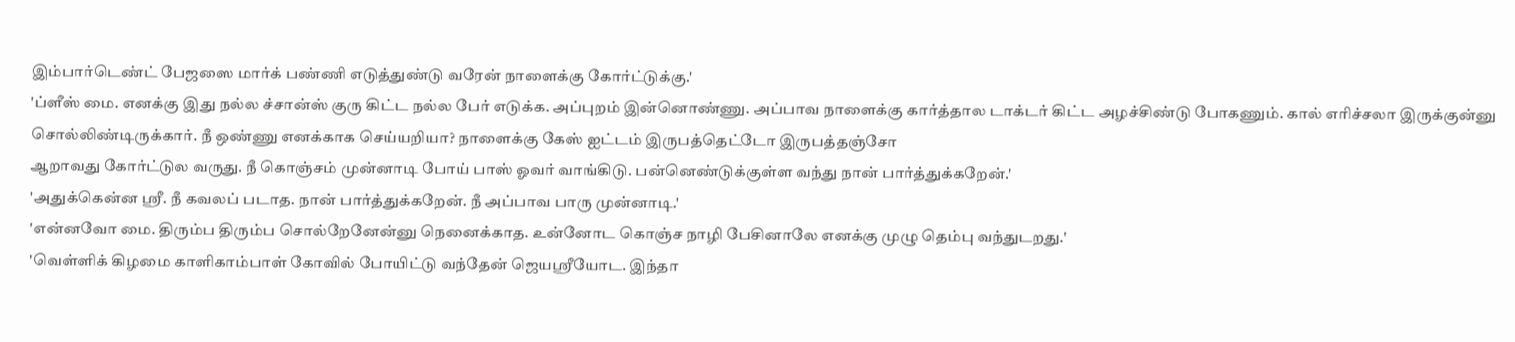இம்பார்டெண்ட் பேஜஸை மார்க் பண்ணி எடுத்துண்டு வரேன் நாளைக்கு கோர்ட்டுக்கு.'
'ப்ளீஸ் மை. எனக்கு இது நல்ல ச்சான்ஸ் குரு கிட்ட நல்ல பேர் எடுக்க. அப்புறம் இன்னொண்ணு. அப்பாவ நாளைக்கு கார்த்தால டாக்டர் கிட்ட அழச்சிண்டு போகணும். கால் எரிச்சலா இருக்குன்னு சொல்லிண்டிருக்கார். நீ ஒண்ணு எனக்காக செய்யறியா? நாளைக்கு கேஸ் ஐட்டம் இருபத்தெட்டோ இருபத்தஞ்சோ
ஆறாவது கோர்ட்டுல வருது. நீ கொஞ்சம் முன்னாடி போய் பாஸ் ஓவர் வாங்கிடு. பன்னெண்டுக்குள்ள வந்து நான் பார்த்துக்கறேன்.'
'அதுக்கென்ன ஸ்ரீ. நீ கவலப் படாத. நான் பார்த்துக்கறேன். நீ அப்பாவ பாரு முன்னாடி.'
'என்னவோ மை. திரும்ப திரும்ப சொல்றேனேன்னு நெனைக்காத. உன்னோட கொஞ்ச நாழி பேசினாலே எனக்கு முழு தெம்பு வந்துடறது.'
'வெள்ளிக் கிழமை காளிகாம்பாள் கோவில் போயிட்டு வந்தேன் ஜெயஸ்ரீயோட. இந்தா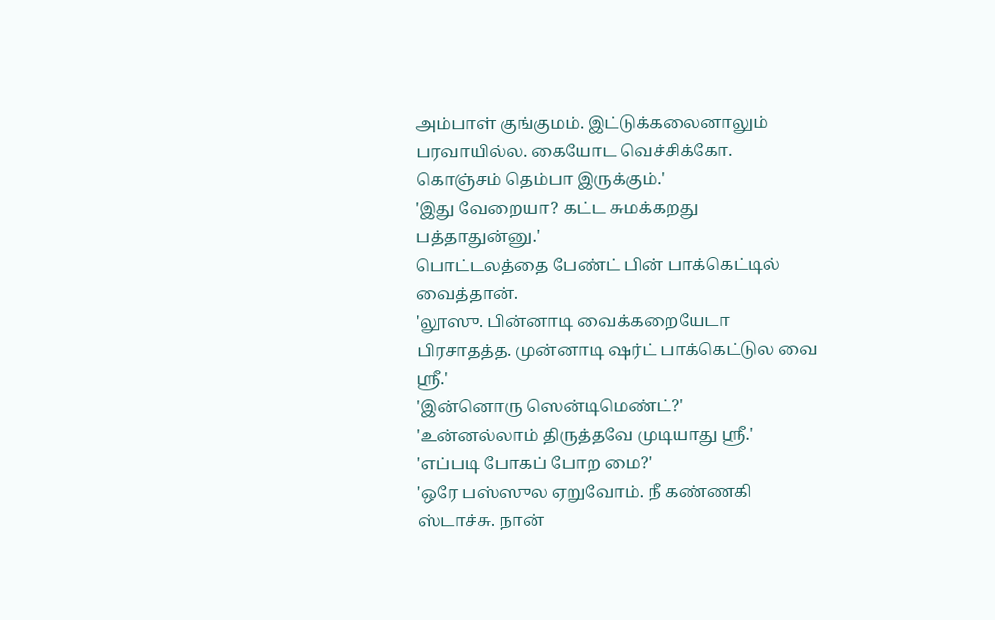அம்பாள் குங்குமம். இட்டுக்கலைனாலும் பரவாயில்ல. கையோட வெச்சிக்கோ. கொஞ்சம் தெம்பா இருக்கும்.'
'இது வேறையா? கட்ட சுமக்கறது பத்தாதுன்னு.'
பொட்டலத்தை பேண்ட் பின் பாக்கெட்டில் வைத்தான்.
'லூஸு. பின்னாடி வைக்கறையேடா பிரசாதத்த. முன்னாடி ஷர்ட் பாக்கெட்டுல வை ஸ்ரீ.'
'இன்னொரு ஸென்டிமெண்ட்?'
'உன்னல்லாம் திருத்தவே முடியாது ஸ்ரீ.'
'எப்படி போகப் போற மை?'
'ஒரே பஸ்ஸுல ஏறுவோம். நீ கண்ணகி ஸ்டாச்சு. நான்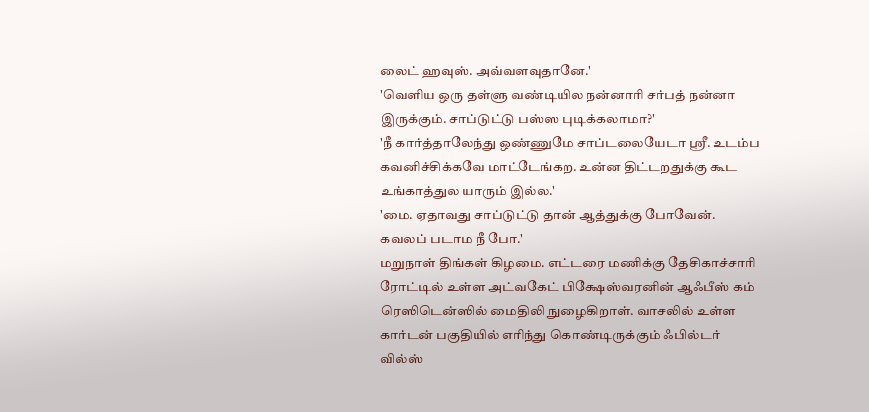லைட் ஹவுஸ். அவ்வளவுதானே.'
'வெளிய ஒரு தள்ளு வண்டியில நன்னாரி சர்பத் நன்னா இருக்கும். சாப்டுட்டு பஸ்ஸ புடிக்கலாமா?'
'நீ கார்த்தாலேந்து ஒண்ணுமே சாப்டலையேடா ஸ்ரீ. உடம்ப கவனிச்சிக்கவே மாட்டேங்கற. உன்ன திட்டறதுக்கு கூட உங்காத்துல யாரும் இல்ல.'
'மை. ஏதாவது சாப்டுட்டு தான் ஆத்துக்கு போவேன். கவலப் படாம நீ போ.'
மறுநாள் திங்கள் கிழமை. எட்டரை மணிக்கு தேசிகாச்சாரி ரோட்டில் உள்ள அட்வகேட் பிக்ஷேஸ்வரனின் ஆஃபீஸ் கம் ரெஸிடென்ஸில் மைதிலி நுழைகிறாள். வாசலில் உள்ள கார்டன் பகுதியில் எரிந்து கொண்டிருக்கும் ஃபில்டர் வில்ஸ்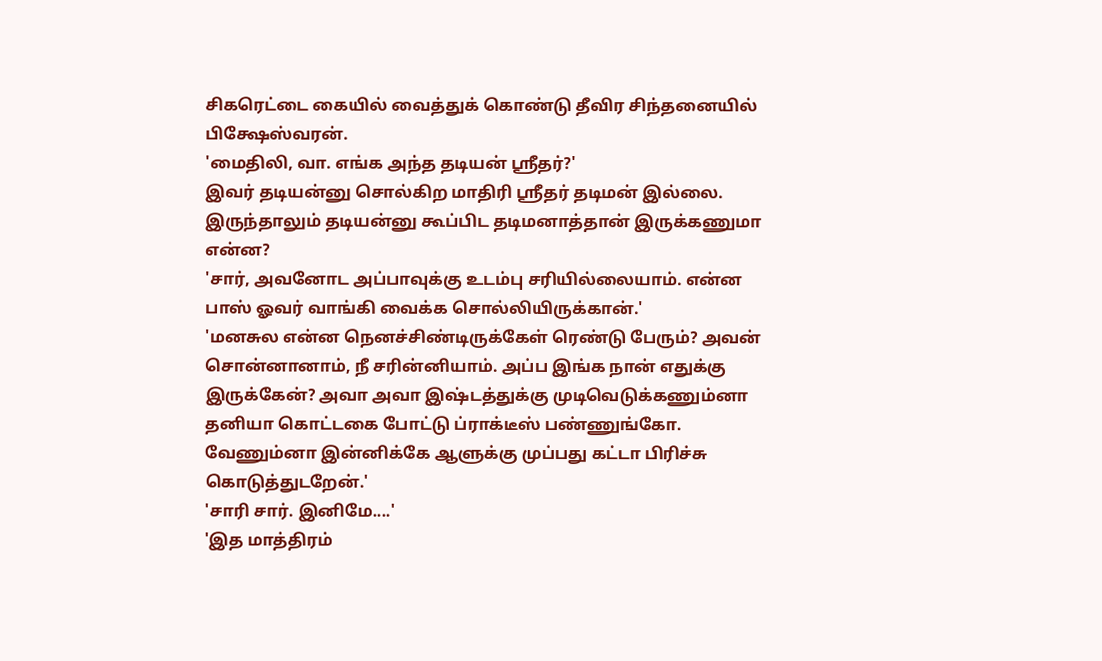சிகரெட்டை கையில் வைத்துக் கொண்டு தீவிர சிந்தனையில் பிக்ஷேஸ்வரன்.
'மைதிலி, வா. எங்க அந்த தடியன் ஸ்ரீதர்?'
இவர் தடியன்னு சொல்கிற மாதிரி ஸ்ரீதர் தடிமன் இல்லை. இருந்தாலும் தடியன்னு கூப்பிட தடிமனாத்தான் இருக்கணுமா என்ன?
'சார், அவனோட அப்பாவுக்கு உடம்பு சரியில்லையாம். என்ன பாஸ் ஓவர் வாங்கி வைக்க சொல்லியிருக்கான்.'
'மனசுல என்ன நெனச்சிண்டிருக்கேள் ரெண்டு பேரும்? அவன் சொன்னானாம், நீ சரின்னியாம். அப்ப இங்க நான் எதுக்கு இருக்கேன்? அவா அவா இஷ்டத்துக்கு முடிவெடுக்கணும்னா தனியா கொட்டகை போட்டு ப்ராக்டீஸ் பண்ணுங்கோ. வேணும்னா இன்னிக்கே ஆளுக்கு முப்பது கட்டா பிரிச்சு கொடுத்துடறேன்.'
'சாரி சார். இனிமே....'
'இத மாத்திரம்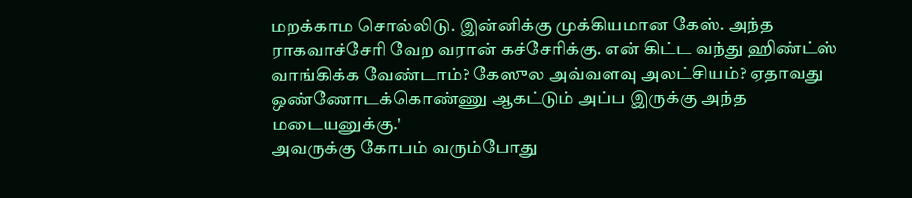மறக்காம சொல்லிடு. இன்னிக்கு முக்கியமான கேஸ். அந்த ராகவாச்சேரி வேற வரான் கச்சேரிக்கு. என் கிட்ட வந்து ஹிண்ட்ஸ் வாங்கிக்க வேண்டாம்? கேஸுல அவ்வளவு அலட்சியம்? ஏதாவது ஒண்ணோடக்கொண்ணு ஆகட்டும் அப்ப இருக்கு அந்த மடையனுக்கு.'
அவருக்கு கோபம் வரும்போது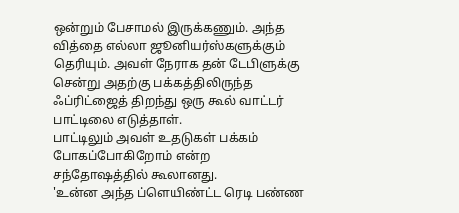ஒன்றும் பேசாமல் இருக்கணும். அந்த வித்தை எல்லா ஜூனியர்ஸ்களுக்கும் தெரியும். அவள் நேராக தன் டேபிளுக்கு சென்று அதற்கு பக்கத்திலிருந்த ஃப்ரிட்ஜைத் திறந்து ஒரு கூல் வாட்டர் பாட்டிலை எடுத்தாள்.
பாட்டிலும் அவள் உதடுகள் பக்கம் போகப்போகிறோம் என்ற சந்தோஷத்தில் கூலானது.
'உன்ன அந்த ப்ளெயிண்ட்ட ரெடி பண்ண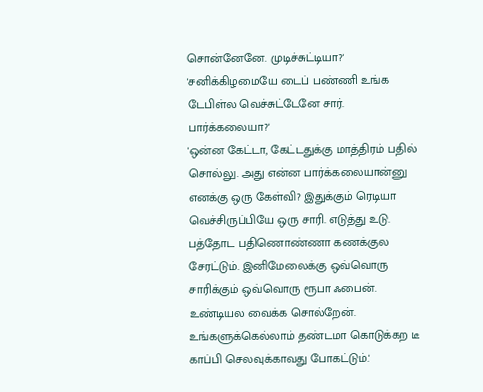சொன்னேனே. முடிச்சுட்டியா?'
'சனிக்கிழமையே டைப் பண்ணி உங்க டேபிள்ல வெச்சுட்டேனே சார். பார்க்கலையா?'
'ஒன்ன கேட்டா, கேட்டதுக்கு மாத்திரம் பதில் சொல்லு. அது என்ன பார்க்கலையான்னு எனக்கு ஒரு கேள்வி? இதுக்கும் ரெடியா வெச்சிருப்பியே ஒரு சாரி. எடுத்து உடு. பத்தோட பதிணொண்ணா கணக்குல சேரட்டும். இனிமேலைக்கு ஒவ்வொரு சாரிக்கும் ஒவ்வொரு ரூபா ஃபைன். உண்டியல வைக்க சொல்றேன். உங்களுக்கெல்லாம் தண்டமா கொடுக்கற டீ காப்பி செலவுக்காவது போகட்டும்.'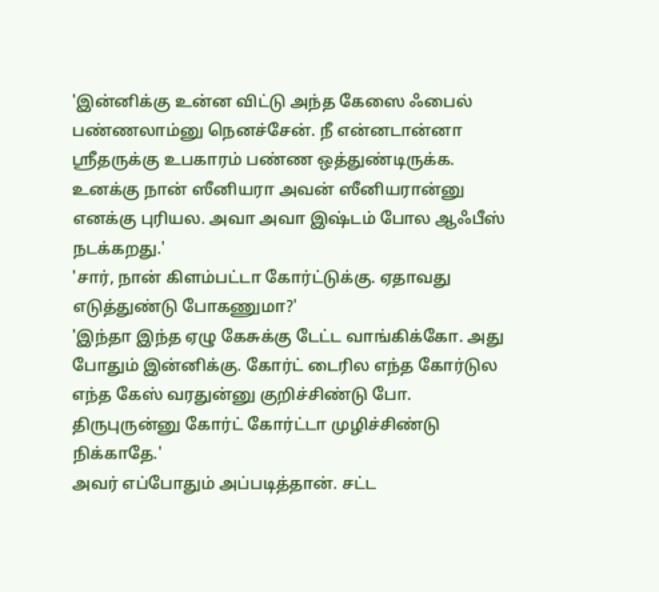'இன்னிக்கு உன்ன விட்டு அந்த கேஸை ஃபைல் பண்ணலாம்னு நெனச்சேன். நீ என்னடான்னா ஸ்ரீதருக்கு உபகாரம் பண்ண ஒத்துண்டிருக்க. உனக்கு நான் ஸீனியரா அவன் ஸீனியரான்னு எனக்கு புரியல. அவா அவா இஷ்டம் போல ஆஃபீஸ் நடக்கறது.'
'சார், நான் கிளம்பட்டா கோர்ட்டுக்கு. ஏதாவது எடுத்துண்டு போகணுமா?'
'இந்தா இந்த ஏழு கேசுக்கு டேட்ட வாங்கிக்கோ. அது போதும் இன்னிக்கு. கோர்ட் டைரில எந்த கோர்டுல எந்த கேஸ் வரதுன்னு குறிச்சிண்டு போ. திருபுருன்னு கோர்ட் கோர்ட்டா முழிச்சிண்டு நிக்காதே.'
அவர் எப்போதும் அப்படித்தான். சட்ட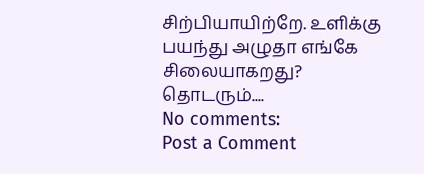சிற்பியாயிற்றே. உளிக்கு பயந்து அழுதா எங்கே சிலையாகறது?
தொடரும்....
No comments:
Post a Comment